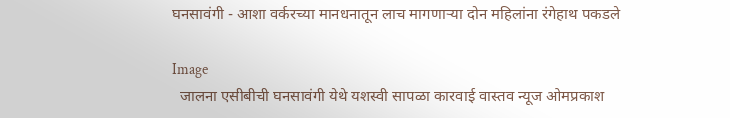घनसावंगी - आशा वर्करच्या मानधनातून लाच मागणाऱ्या दोन महिलांना रंगेहाथ पकडले

Image
  जालना एसीबीची घनसावंगी येथे यशस्वी सापळा कारवाई वास्तव न्यूज ओमप्रकाश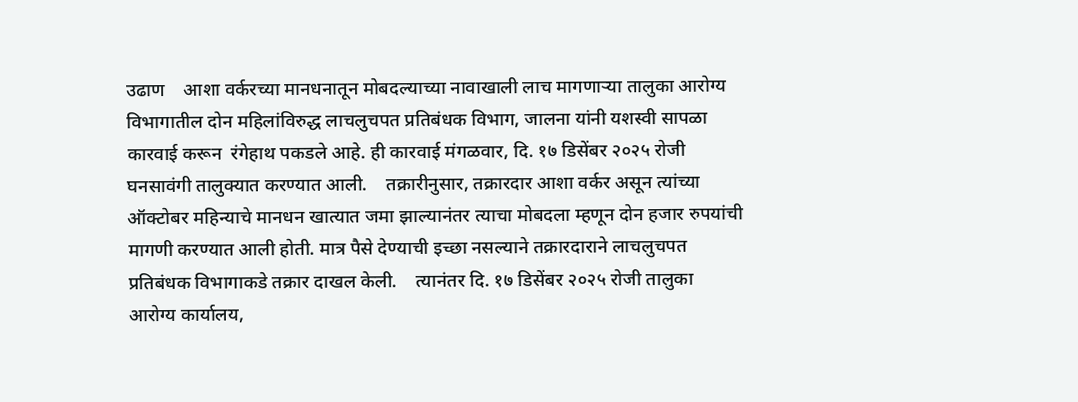उढाण    आशा वर्करच्या मानधनातून मोबदल्याच्या नावाखाली लाच मागणाऱ्या तालुका आरोग्य विभागातील दोन महिलांविरुद्ध लाचलुचपत प्रतिबंधक विभाग, जालना यांनी यशस्वी सापळा कारवाई करून  रंगेहाथ पकडले आहे. ही कारवाई मंगळवार, दि. १७ डिसेंबर २०२५ रोजी घनसावंगी तालुक्यात करण्यात आली.    तक्रारीनुसार, तक्रारदार आशा वर्कर असून त्यांच्या ऑक्टोबर महिन्याचे मानधन खात्यात जमा झाल्यानंतर त्याचा मोबदला म्हणून दोन हजार रुपयांची मागणी करण्यात आली होती. मात्र पैसे देण्याची इच्छा नसल्याने तक्रारदाराने लाचलुचपत प्रतिबंधक विभागाकडे तक्रार दाखल केली.    त्यानंतर दि. १७ डिसेंबर २०२५ रोजी तालुका आरोग्य कार्यालय,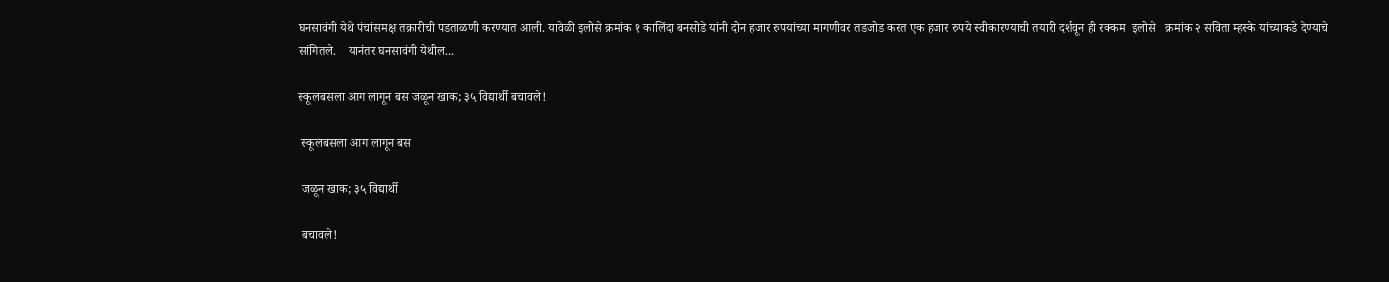घनसावंगी येथे पंचांसमक्ष तक्रारीची पडताळणी करण्यात आली. यावेळी इलोसे क्रमांक १ कालिंदा बनसोडे यांनी दोन हजार रुपयांच्या मागणीवर तडजोड करत एक हजार रुपये स्वीकारण्याची तयारी दर्शवून ही रक्कम  इलोसे   क्रमांक २ सविता म्हस्के यांच्याकडे देण्याचे सांगितले.    यानंतर घनसावंगी येथील...

स्कूलबसला आग लागून बस जळून खाक; ३५ विद्यार्थी बचावले!

 स्कूलबसला आग लागून बस

 जळून खाक; ३५ विद्यार्थी

 बचावले!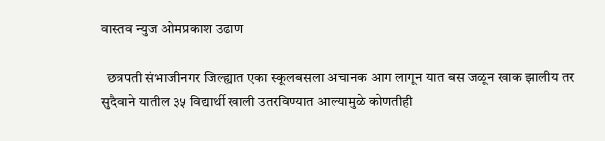वास्तव न्युज ओमप्रकाश उढाण

  छत्रपती संभाजीनगर जिल्ह्यात एका स्कूलबसला अचानक आग लागून यात बस जळून खाक झालीय तर सुदैवाने यातील ३५ विद्यार्थी खाली उतरविण्यात आल्यामुळे कोणतीही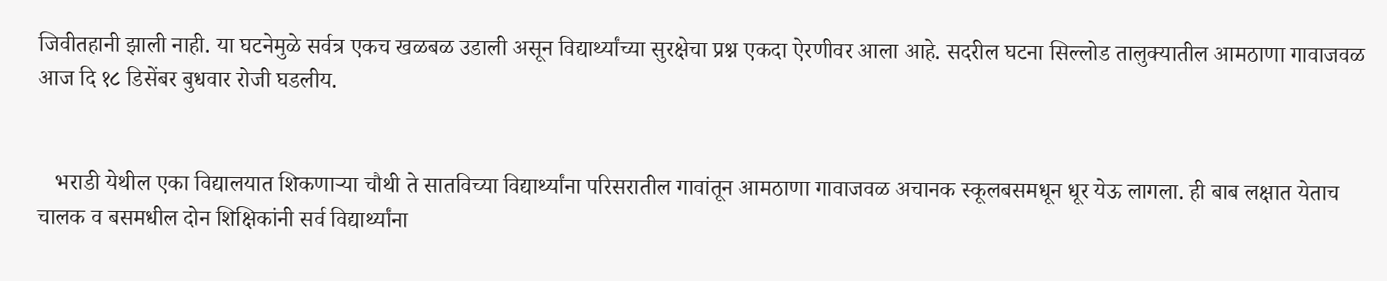जिवीतहानी झाली नाही. या घटनेमुळे सर्वत्र एकच खळबळ उडाली असून विद्यार्थ्यांच्या सुरक्षेचा प्रश्न एकदा ऐरणीवर आला आहे. सदरील घटना सिल्लोड तालुक्यातील आमठाणा गावाजवळ आज दि १८ डिसेंबर बुधवार रोजी घडलीय.


   भराडी येथील एका विद्यालयात शिकणाऱ्या चौथी ते सातविच्या विद्यार्थ्यांना परिसरातील गावांतून आमठाणा गावाजवळ अचानक स्कूलबसमधून धूर येऊ लागला. ही बाब लक्षात येताच चालक व बसमधील दोन शिक्षिकांनी सर्व विद्यार्थ्यांना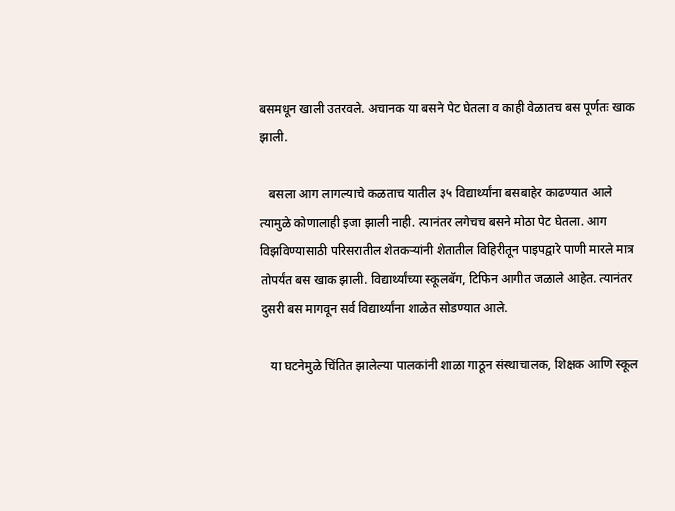बसमधून खाली उतरवले. अचानक या बसने पेट घेतला व काही वेळातच बस पूर्णतः खाक झाली.

   बसला आग लागल्याचे कळताच यातील ३५ विद्यार्थ्यांना बसबाहेर काढण्यात आले त्यामुळे कोणालाही इजा झाली नाही. त्यानंतर लगेचच बसने मोठा पेट घेतला. आग विझविण्यासाठी परिसरातील शेतकऱ्यांनी शेतातील विहिरीतून पाइपद्वारे पाणी मारले मात्र तोपर्यंत बस खाक झाली. विद्यार्थ्यांच्या स्कूलबॅग, टिफिन आगीत जळाले आहेत. त्यानंतर दुसरी बस मागवून सर्व विद्यार्थ्यांना शाळेत सोडण्यात आले.

   या घटनेमुळे चिंतित झालेल्या पालकांनी शाळा गाठून संस्थाचालक, शिक्षक आणि स्कूल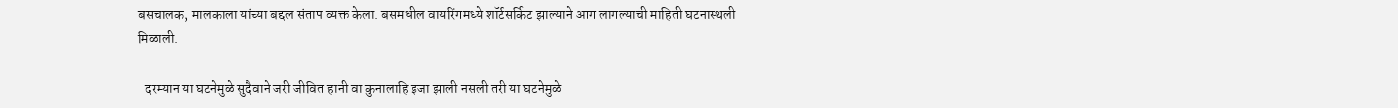बसचालक, मालकाला यांच्या बद्दल संताप व्यक्त केला. बसमधील वायरिंगमध्ये शॉर्टसर्किट झाल्याने आग लागल्याची माहिती घटनास्थली मिळाली.

   दरम्यान या घटनेमुळे सुदैवाने जरी जीवित हानी वा कुनालाहि इजा झाली नसली तरी या घटनेमुळे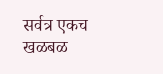सर्वत्र एकच खळबळ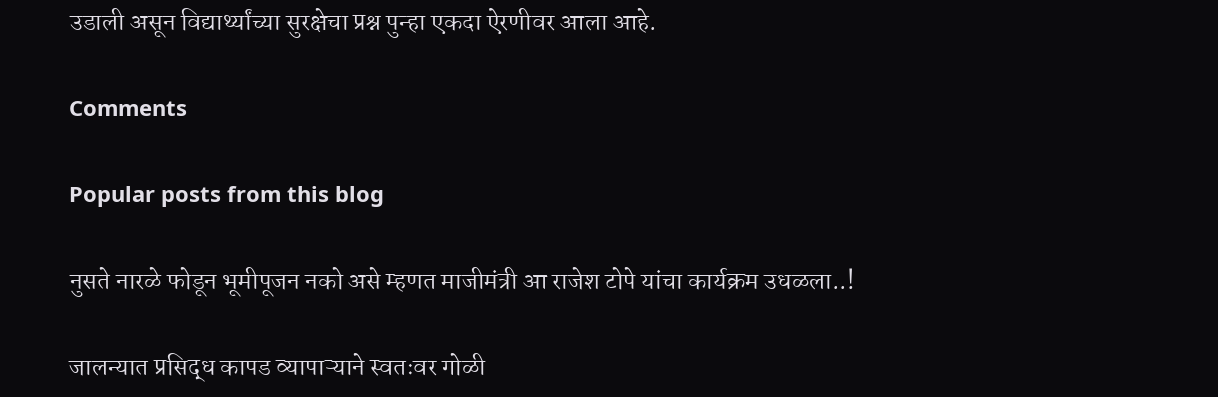उडाली असून विद्यार्थ्यांच्या सुरक्षेचा प्रश्न पुन्हा एकदा ऐरणीवर आला आहे.

Comments

Popular posts from this blog

नुसते नारळे फोडून भूमीपूजन नको असे म्हणत माजीमंत्री आ राजेश टोपे यांचा कार्यक्रम उधळला..!

जालन्यात प्रसिद्ध कापड व्यापाऱ्याने स्वतःवर गोळी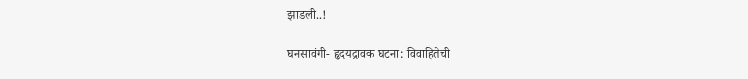झाडली..!

घनसावंगी- हृदयद्रावक घटना: विवाहितेची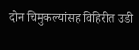दोन चिमुकल्यांसह विहिरीत उडी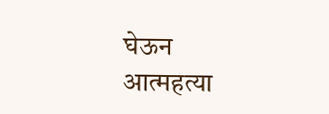घेऊन आत्महत्या